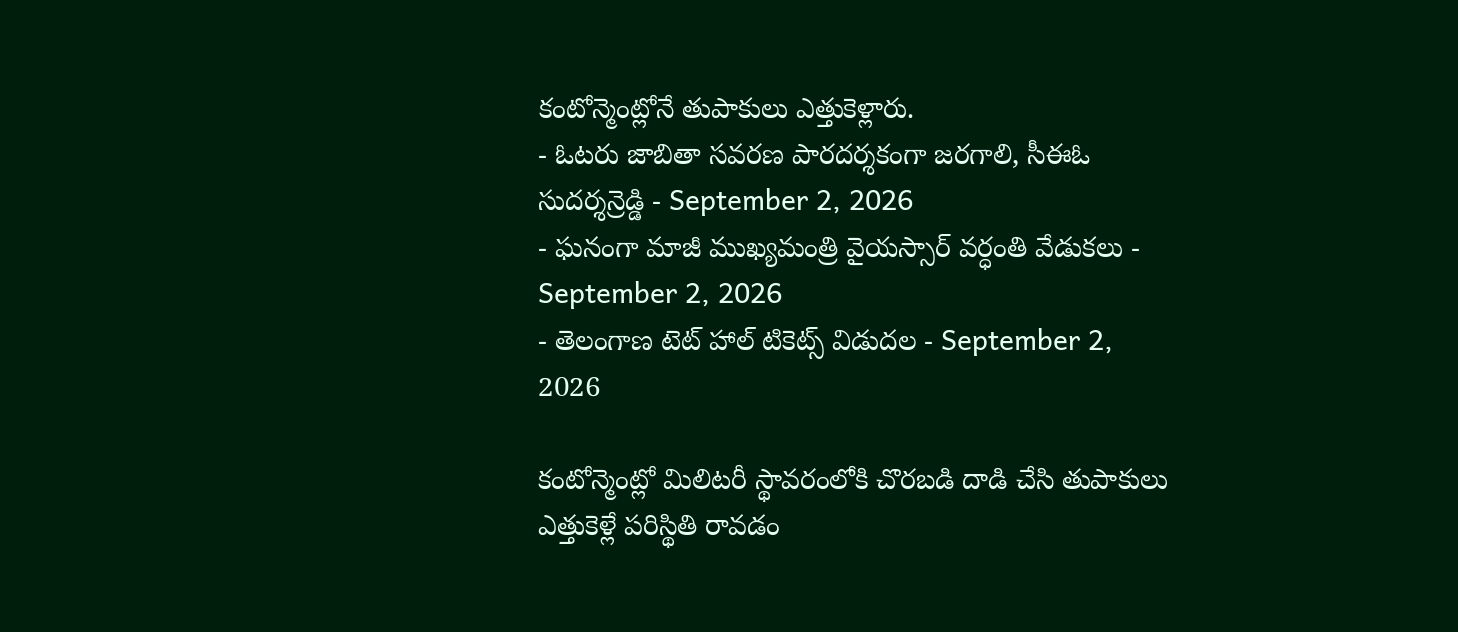కంటోన్మెంట్లోనే తుపాకులు ఎత్తుకెళ్లారు.
- ఓటరు జాబితా సవరణ పారదర్శకంగా జరగాలి, సీఈఓ సుదర్శన్రెడ్డి - September 2, 2026
- ఘనంగా మాజీ ముఖ్యమంత్రి వైయస్సార్ వర్ధంతి వేడుకలు - September 2, 2026
- తెలంగాణ టెట్ హాల్ టికెట్స్ విడుదల - September 2, 2026

కంటోన్మెంట్లో మిలిటరీ స్థావరంలోకి చొరబడి దాడి చేసి తుపాకులు ఎత్తుకెళ్లే పరిస్థితి రావడం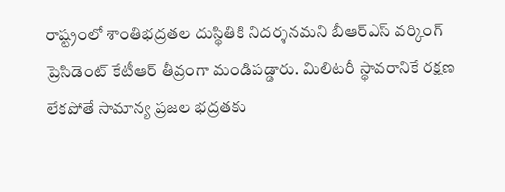రాష్ట్రంలో శాంతిభద్రతల దుస్థితికి నిదర్శనమని బీఆర్ఎస్ వర్కింగ్ ప్రెసిడెంట్ కేటీఆర్ తీవ్రంగా మండిపడ్డారు. మిలిటరీ స్థావరానికే రక్షణ లేకపోతే సామాన్య ప్రజల భద్రతకు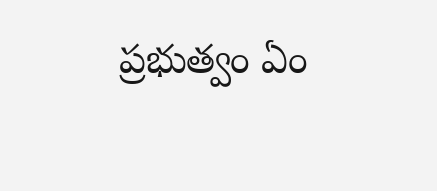ప్రభుత్వం ఏం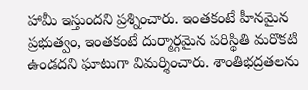హామీ ఇస్తుందని ప్రశ్నించారు. ఇంతకంటే హీనమైన ప్రభుత్వం, ఇంతకంటే దుర్మార్గమైన పరిస్థితి మరొకటి ఉండదని ఘాటుగా విమర్శించారు. శాంతిభద్రతలను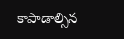కాపాడాల్సిన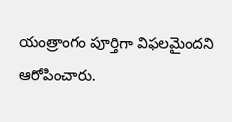యంత్రాంగం పూర్తిగా విఫలమైందని ఆరోపించారు.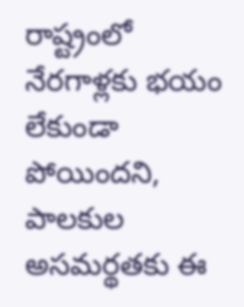రాష్ట్రంలో నేరగాళ్లకు భయం లేకుండా పోయిందని, పాలకుల అసమర్థతకు ఈ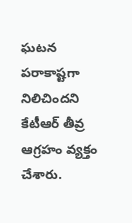ఘటన పరాకాష్టగా నిలిచిందని కేటీఆర్ తీవ్ర ఆగ్రహం వ్యక్తం చేశారు.